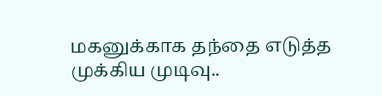மகனுக்காக தந்தை எடுத்த முக்கிய முடிவு..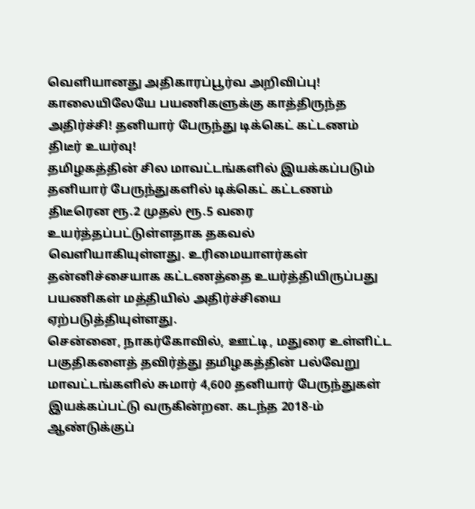வெளியானது அதிகாரப்பூர்வ அறிவிப்பு!
காலையிலேயே பயணிகளுக்கு காத்திருந்த அதிர்ச்சி! தனியார் பேருந்து டிக்கெட் கட்டணம் திடீர் உயர்வு!
தமிழகத்தின் சில மாவட்டங்களில் இயக்கப்படும் தனியார் பேருந்துகளில் டிக்கெட் கட்டணம் திடீரென ரூ.2 முதல் ரூ.5 வரை உயர்த்தப்பட்டுள்ளதாக தகவல் வெளியாகியுள்ளது. உரிமையாளர்கள் தன்னிச்சையாக கட்டணத்தை உயர்த்தியிருப்பது பயணிகள் மத்தியில் அதிர்ச்சியை ஏற்படுத்தியுள்ளது.
சென்னை, நாகர்கோவில், ஊட்டி, மதுரை உள்ளிட்ட பகுதிகளைத் தவிர்த்து தமிழகத்தின் பல்வேறு மாவட்டங்களில் சுமார் 4,600 தனியார் பேருந்துகள் இயக்கப்பட்டு வருகின்றன. கடந்த 2018-ம் ஆண்டுக்குப்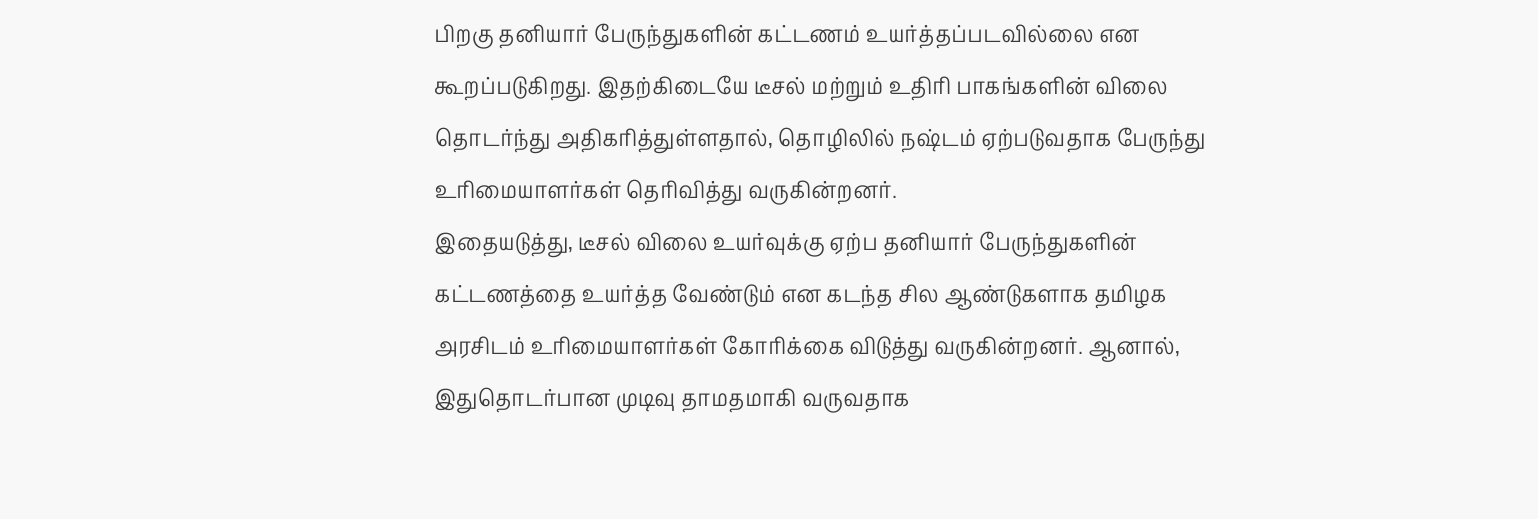பிறகு தனியார் பேருந்துகளின் கட்டணம் உயர்த்தப்படவில்லை என கூறப்படுகிறது. இதற்கிடையே டீசல் மற்றும் உதிரி பாகங்களின் விலை தொடர்ந்து அதிகரித்துள்ளதால், தொழிலில் நஷ்டம் ஏற்படுவதாக பேருந்து உரிமையாளர்கள் தெரிவித்து வருகின்றனர்.
இதையடுத்து, டீசல் விலை உயர்வுக்கு ஏற்ப தனியார் பேருந்துகளின் கட்டணத்தை உயர்த்த வேண்டும் என கடந்த சில ஆண்டுகளாக தமிழக அரசிடம் உரிமையாளர்கள் கோரிக்கை விடுத்து வருகின்றனர். ஆனால், இதுதொடர்பான முடிவு தாமதமாகி வருவதாக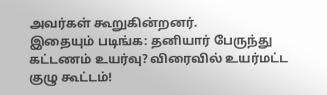அவர்கள் கூறுகின்றனர்.
இதையும் படிங்க: தனியார் பேருந்து கட்டணம் உயர்வு? விரைவில் உயர்மட்ட குழு கூட்டம்!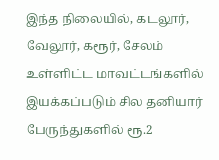இந்த நிலையில், கடலூர், வேலூர், கரூர், சேலம் உள்ளிட்ட மாவட்டங்களில் இயக்கப்படும் சில தனியார் பேருந்துகளில் ரூ.2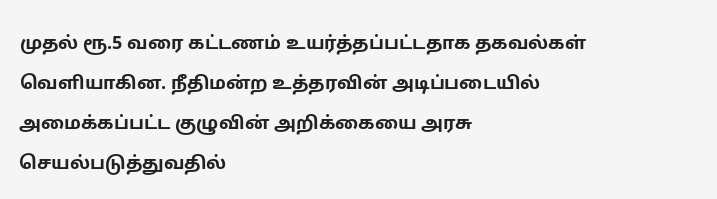முதல் ரூ.5 வரை கட்டணம் உயர்த்தப்பட்டதாக தகவல்கள் வெளியாகின. நீதிமன்ற உத்தரவின் அடிப்படையில் அமைக்கப்பட்ட குழுவின் அறிக்கையை அரசு செயல்படுத்துவதில்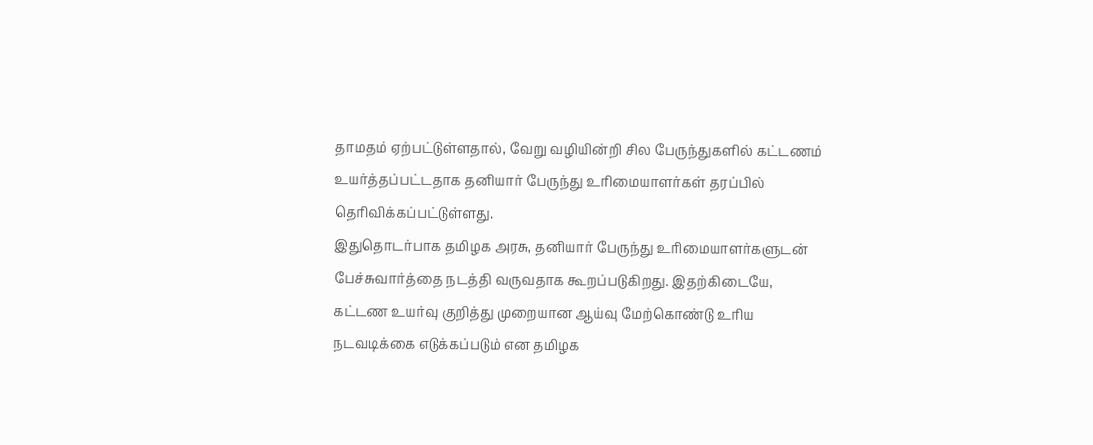தாமதம் ஏற்பட்டுள்ளதால், வேறு வழியின்றி சில பேருந்துகளில் கட்டணம் உயர்த்தப்பட்டதாக தனியார் பேருந்து உரிமையாளர்கள் தரப்பில் தெரிவிக்கப்பட்டுள்ளது.
இதுதொடர்பாக தமிழக அரசு, தனியார் பேருந்து உரிமையாளர்களுடன் பேச்சுவார்த்தை நடத்தி வருவதாக கூறப்படுகிறது. இதற்கிடையே, கட்டண உயர்வு குறித்து முறையான ஆய்வு மேற்கொண்டு உரிய நடவடிக்கை எடுக்கப்படும் என தமிழக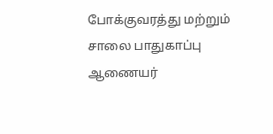போக்குவரத்து மற்றும் சாலை பாதுகாப்பு ஆணையர்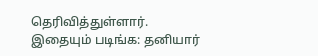தெரிவித்துள்ளார்.
இதையும் படிங்க: தனியார்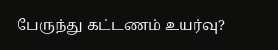பேருந்து கட்டணம் உயர்வு?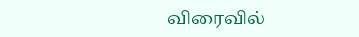விரைவில்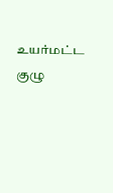உயர்மட்ட குழு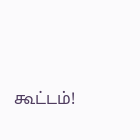கூட்டம்!